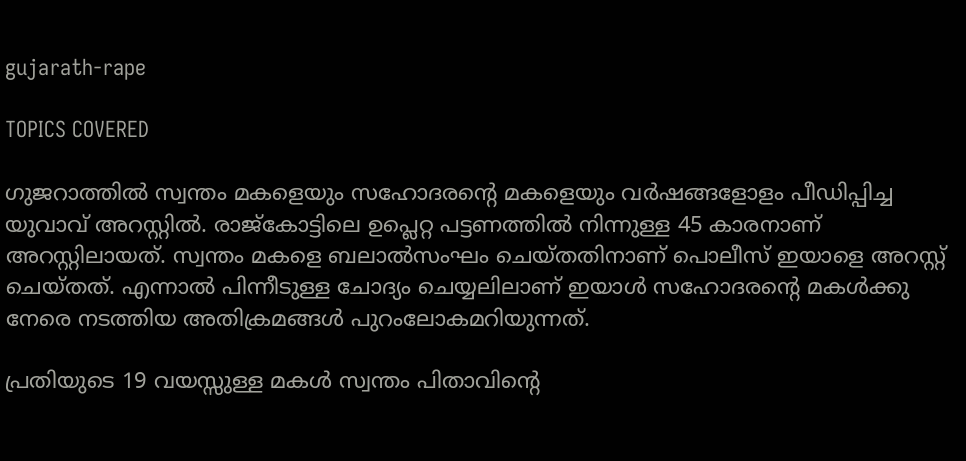gujarath-rape

TOPICS COVERED

ഗുജറാത്തില്‍ സ്വന്തം മകളെയും സഹോദരന്‍റെ മകളെയും വര്‍ഷങ്ങളോളം പീഡിപ്പിച്ച യുവാവ് അറസ്റ്റില്‍. രാജ്കോട്ടിലെ ഉപ്ലെറ്റ പട്ടണത്തില്‍ നിന്നുള്ള 45 കാരനാണ് അറസ്റ്റിലായത്. സ്വന്തം മകളെ ബലാല്‍സംഘം ചെയ്തതിനാണ് പൊലീസ് ഇയാളെ അറസ്റ്റ് ചെയ്തത്. എന്നാല്‍ പിന്നീടുള്ള ചോദ്യം ചെയ്യലിലാണ് ഇയാള്‍ സഹോദരന്‍റെ മകള്‍ക്കു നേരെ നടത്തിയ അതിക്രമങ്ങള്‍ പുറംലോകമറിയുന്നത്.

പ്രതിയുടെ 19 വയസ്സുള്ള മകൾ സ്വന്തം പിതാവിന്‍റെ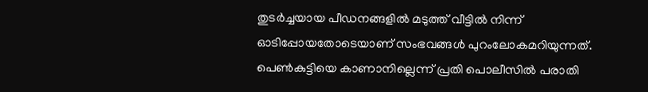തുടർച്ചയായ പീഡനങ്ങളിൽ മടുത്ത് വീട്ടിൽ നിന്ന് ഓടിപ്പോയതോടെയാണ് സംഭവങ്ങള്‍‌ പുറംലോകമറിയുന്നത്. പെൺകുട്ടിയെ കാണാനില്ലെന്ന് പ്രതി പൊലീസില്‍ പരാതി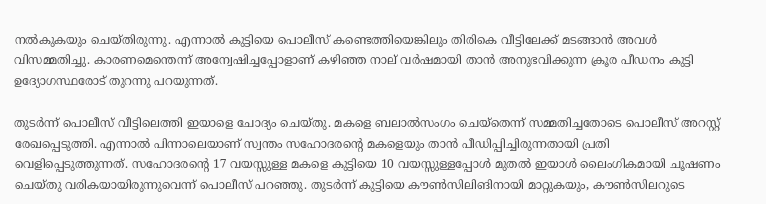നല്‍കുകയും ചെയ്തിരുന്നു. എന്നാല്‍ കുട്ടിയെ പൊലീസ് കണ്ടെത്തിയെങ്കിലും തിരികെ വീട്ടിലേക്ക് മടങ്ങാൻ അവൾ വിസമ്മതിച്ചു. കാരണമെന്തെന്ന് അന്വേഷിച്ചപ്പോളാണ് കഴിഞ്ഞ നാല് വർഷമായി താൻ അനുഭവിക്കുന്ന ക്രൂര പീഡനം കുട്ടി ഉദ്യോഗസ്ഥരോട് തുറന്നു പറയുന്നത്.

തുടര്‍ന്ന് പൊലീസ് വീട്ടിലെത്തി ഇയാളെ ചോദ്യം ചെയ്തു. മകളെ ബലാല്‍സംഗം ചെയ്തെന്ന് സമ്മതിച്ചതോടെ പൊലീസ് അറസ്റ്റ് രേഖപ്പെടുത്തി. എന്നാല്‍ പിന്നാലെയാണ് സ്വന്തം സഹോദരന്‍റെ മകളെയും താന്‍ പീഡിപ്പിച്ചിരുന്നതായി പ്രതി വെളിപ്പെടുത്തുന്നത്. സഹോദരന്റെ 17 വയസ്സുള്ള മകളെ കുട്ടിയെ 10 വയസ്സുള്ളപ്പോൾ മുതൽ ഇയാള്‍‌ ലൈംഗികമായി ചൂഷണം ചെയ്തു വരികയായിരുന്നുവെന്ന് പൊലീസ് പറഞ്ഞു. തുടര്‍ന്ന് കുട്ടിയെ കൗണ്‍സിലിങിനായി മാറ്റുകയും, കൗണ്‍സിലറുടെ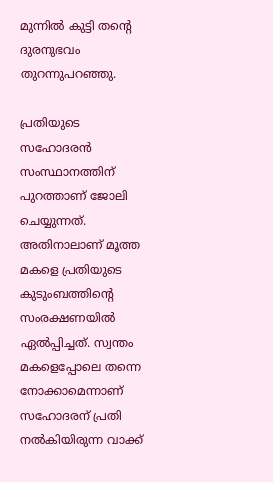മുന്നില്‍ കുട്ടി തന്‍റെ ദുരനുഭവം തുറന്നുപറഞ്ഞു.

പ്രതിയുടെ സഹോദരന്‍ സംസ്ഥാനത്തിന് പുറത്താണ് ജോലി ചെയ്യുന്നത്. അതിനാലാണ് മൂത്ത മകളെ പ്രതിയുടെ കുടുംബത്തിന്‍റെ സംരക്ഷണയിൽ ഏല്‍പ്പിച്ചത്. സ്വന്തം മകളെപ്പോലെ തന്നെ നോക്കാമെന്നാണ് സഹോദരന് പ്രതി നല്‍കിയിരുന്ന വാക്ക്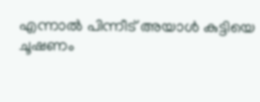എന്നാല്‍ പിന്നീട് അയാള്‍ കുട്ടിയെ ചൂഷണം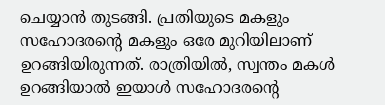ചെയ്യാൻ തുടങ്ങി. പ്രതിയുടെ മകളും സഹോദരന്‍റെ മകളും ഒരേ മുറിയിലാണ് ഉറങ്ങിയിരുന്നത്. രാത്രിയിൽ, സ്വന്തം മകൾ ഉറങ്ങിയാല്‍ ഇയാള്‍ സഹോദരന്‍റെ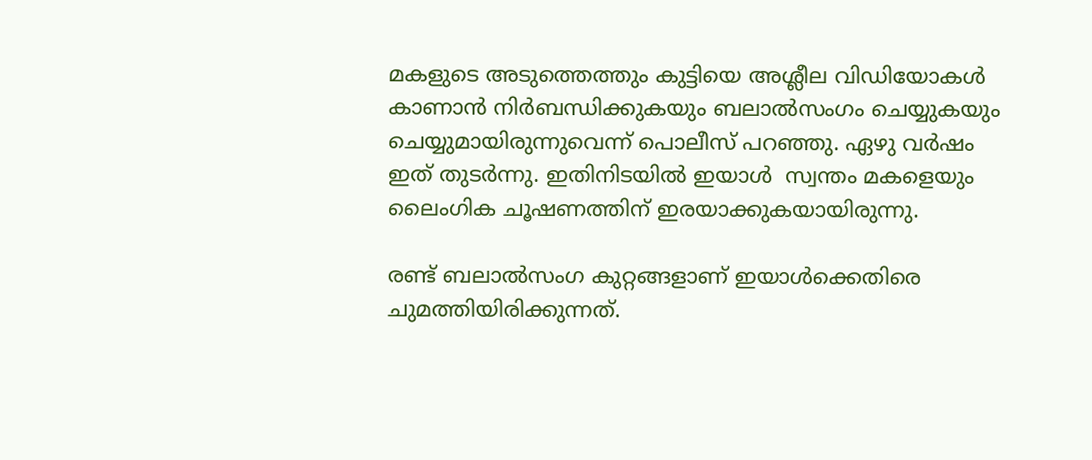മകളുടെ അടുത്തെത്തും കുട്ടിയെ അശ്ലീല വിഡിയോകൾ കാണാൻ നിർബന്ധിക്കുകയും ബലാല്‍സംഗം ചെയ്യുകയും ചെയ്യുമായിരുന്നുവെന്ന് പൊലീസ് പറഞ്ഞു. ഏഴു വര്‍ഷം ഇത് തുടര്‍ന്നു. ഇതിനിടയില്‍ ഇയാള്‍  സ്വന്തം മകളെയും ലൈംഗിക ചൂഷണത്തിന് ഇരയാക്കുകയായിരുന്നു.

രണ്ട് ബലാല്‍സംഗ കുറ്റങ്ങളാണ് ഇയാള്‍ക്കെതിരെ ചുമത്തിയിരിക്കുന്നത്.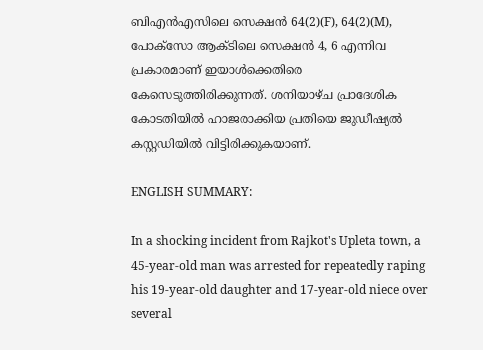ബിഎൻഎസിലെ സെക്ഷൻ 64(2)(F), 64(2)(M), പോക്സോ ആക്ടിലെ സെക്ഷൻ 4, 6 എന്നിവ പ്രകാരമാണ് ഇയാൾക്കെതിരെ കേസെടുത്തിരിക്കുന്നത്. ശനിയാഴ്ച പ്രാദേശിക കോടതിയിൽ ഹാജരാക്കിയ പ്രതിയെ ജുഡീഷ്യൽ കസ്റ്റഡിയിൽ വിട്ടിരിക്കുകയാണ്.

ENGLISH SUMMARY:

In a shocking incident from Rajkot's Upleta town, a 45-year-old man was arrested for repeatedly raping his 19-year-old daughter and 17-year-old niece over several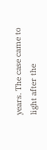years. The case came to light after the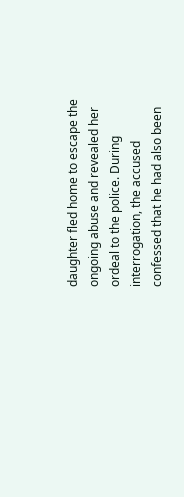daughter fled home to escape the ongoing abuse and revealed her ordeal to the police. During interrogation, the accused confessed that he had also been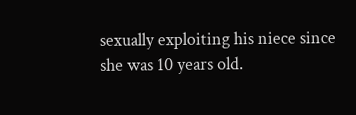sexually exploiting his niece since she was 10 years old.